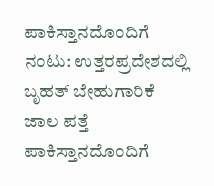ಪಾಕಿಸ್ತಾನದೊಂದಿಗೆ ನಂಟು: ಉತ್ತರಪ್ರದೇಶದಲ್ಲಿ ಬೃಹತ್ ಬೇಹುಗಾರಿಕೆ ಜಾಲ ಪತ್ತೆ
ಪಾಕಿಸ್ತಾನದೊಂದಿಗೆ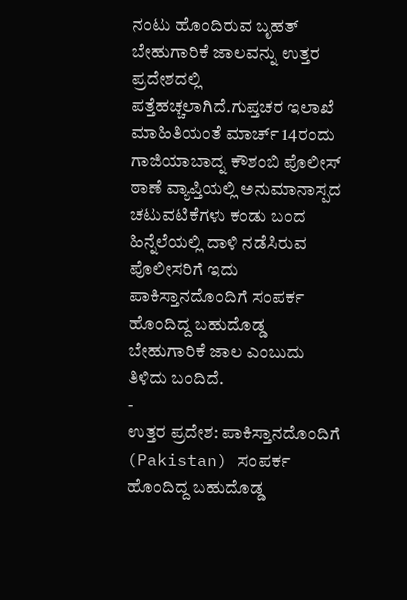ನಂಟು ಹೊಂದಿರುವ ಬೃಹತ್ ಬೇಹುಗಾರಿಕೆ ಜಾಲವನ್ನು ಉತ್ತರ ಪ್ರದೇಶದಲ್ಲಿ ಪತ್ತೆಹಚ್ಚಲಾಗಿದೆ.ಗುಪ್ತಚರ ಇಲಾಖೆ ಮಾಹಿತಿಯಂತೆ ಮಾರ್ಚ್ 14ರಂದು ಗಾಜಿಯಾಬಾದ್ನ ಕೌಶಂಬಿ ಪೊಲೀಸ್ ಠಾಣೆ ವ್ಯಾಪ್ತಿಯಲ್ಲಿ ಅನುಮಾನಾಸ್ಪದ ಚಟುವಟಿಕೆಗಳು ಕಂಡು ಬಂದ ಹಿನ್ನೆಲೆಯಲ್ಲಿ ದಾಳಿ ನಡೆಸಿರುವ ಪೊಲೀಸರಿಗೆ ಇದು ಪಾಕಿಸ್ತಾನದೊಂದಿಗೆ ಸಂಪರ್ಕ ಹೊಂದಿದ್ದ ಬಹುದೊಡ್ಡ ಬೇಹುಗಾರಿಕೆ ಜಾಲ ಎಂಬುದು ತಿಳಿದು ಬಂದಿದೆ.
-
ಉತ್ತರ ಪ್ರದೇಶ: ಪಾಕಿಸ್ತಾನದೊಂದಿಗೆ (Pakistan) ಸಂಪರ್ಕ ಹೊಂದಿದ್ದ ಬಹುದೊಡ್ಡ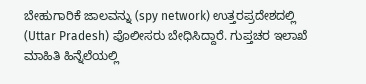ಬೇಹುಗಾರಿಕೆ ಜಾಲವನ್ನು (spy network) ಉತ್ತರಪ್ರದೇಶದಲ್ಲಿ (Uttar Pradesh) ಪೊಲೀಸರು ಬೇಧಿಸಿದ್ದಾರೆ. ಗುಪ್ತಚರ ಇಲಾಖೆ ಮಾಹಿತಿ ಹಿನ್ನೆಲೆಯಲ್ಲಿ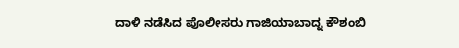ದಾಳಿ ನಡೆಸಿದ ಪೊಲೀಸರು ಗಾಜಿಯಾಬಾದ್ನ ಕೌಶಂಬಿ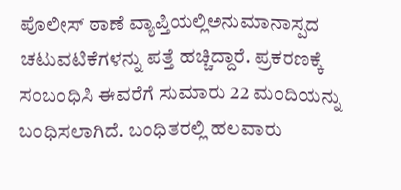ಪೊಲೀಸ್ ಠಾಣೆ ವ್ಯಾಪ್ತಿಯಲ್ಲಿಅನುಮಾನಾಸ್ಪದ ಚಟುವಟಿಕೆಗಳನ್ನು ಪತ್ತೆ ಹಚ್ಚಿದ್ದಾರೆ. ಪ್ರಕರಣಕ್ಕೆ ಸಂಬಂಧಿಸಿ ಈವರೆಗೆ ಸುಮಾರು 22 ಮಂದಿಯನ್ನು ಬಂಧಿಸಲಾಗಿದೆ. ಬಂಧಿತರಲ್ಲಿ ಹಲವಾರು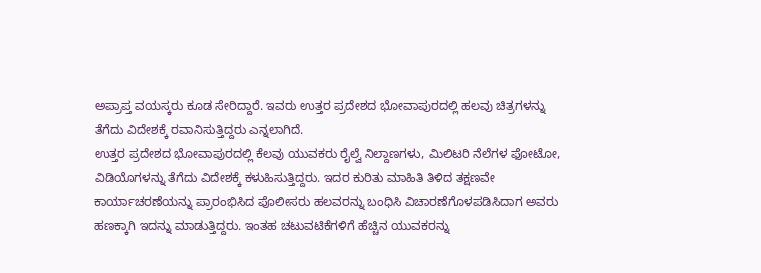ಅಪ್ರಾಪ್ತ ವಯಸ್ಕರು ಕೂಡ ಸೇರಿದ್ದಾರೆ. ಇವರು ಉತ್ತರ ಪ್ರದೇಶದ ಭೋವಾಪುರದಲ್ಲಿ ಹಲವು ಚಿತ್ರಗಳನ್ನು ತೆಗೆದು ವಿದೇಶಕ್ಕೆ ರವಾನಿಸುತ್ತಿದ್ದರು ಎನ್ನಲಾಗಿದೆ.
ಉತ್ತರ ಪ್ರದೇಶದ ಭೋವಾಪುರದಲ್ಲಿ ಕೆಲವು ಯುವಕರು ರೈಲ್ವೆ ನಿಲ್ದಾಣಗಳು, ಮಿಲಿಟರಿ ನೆಲೆಗಳ ಫೋಟೋ, ವಿಡಿಯೊಗಳನ್ನು ತೆಗೆದು ವಿದೇಶಕ್ಕೆ ಕಳುಹಿಸುತ್ತಿದ್ದರು. ಇದರ ಕುರಿತು ಮಾಹಿತಿ ತಿಳಿದ ತಕ್ಷಣವೇ ಕಾರ್ಯಾಚರಣೆಯನ್ನು ಪ್ರಾರಂಭಿಸಿದ ಪೊಲೀಸರು ಹಲವರನ್ನು ಬಂಧಿಸಿ ವಿಚಾರಣೆಗೊಳಪಡಿಸಿದಾಗ ಅವರು ಹಣಕ್ಕಾಗಿ ಇದನ್ನು ಮಾಡುತ್ತಿದ್ದರು. ಇಂತಹ ಚಟುವಟಿಕೆಗಳಿಗೆ ಹೆಚ್ಚಿನ ಯುವಕರನ್ನು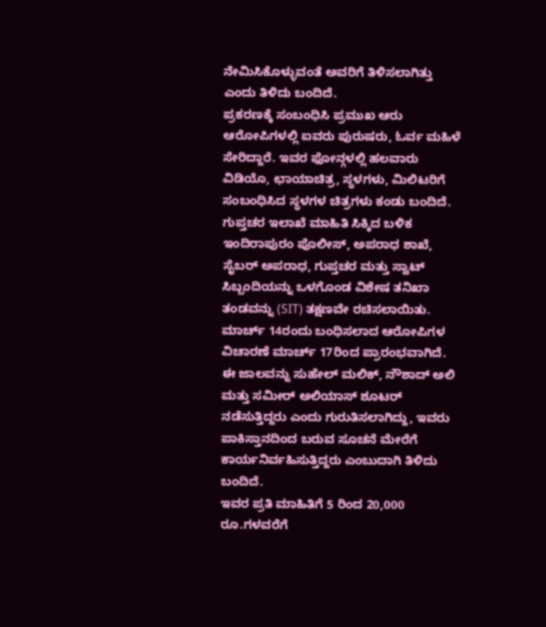ನೇಮಿಸಿಕೊಳ್ಳುವಂತೆ ಅವರಿಗೆ ತಿಳಿಸಲಾಗಿತ್ತು ಎಂದು ತಿಳಿದು ಬಂದಿದೆ.
ಪ್ರಕರಣಕ್ಕೆ ಸಂಬಂಧಿಸಿ ಪ್ರಮುಖ ಆರು ಆರೋಪಿಗಳಲ್ಲಿ ಐವರು ಪುರುಷರು, ಓರ್ವ ಮಹಿಳೆ ಸೇರಿದ್ದಾರೆ. ಇವರ ಫೋನ್ಗಳಲ್ಲಿ ಹಲವಾರು ವಿಡಿಯೊ, ಛಾಯಾಚಿತ್ರ, ಸ್ಥಳಗಳು, ಮಿಲಿಟರಿಗೆ ಸಂಬಂಧಿಸಿದ ಸ್ಥಳಗಳ ಚಿತ್ರಗಳು ಕಂಡು ಬಂದಿದೆ.
ಗುಪ್ತಚರ ಇಲಾಖೆ ಮಾಹಿತಿ ಸಿಕ್ಕಿದ ಬಳಿಕ ಇಂದಿರಾಪುರಂ ಪೊಲೀಸ್, ಅಪರಾಧ ಶಾಖೆ, ಸೈಬರ್ ಅಪರಾಧ, ಗುಪ್ತಚರ ಮತ್ತು ಸ್ವಾಟ್ ಸಿಬ್ಬಂದಿಯನ್ನು ಒಳಗೊಂಡ ವಿಶೇಷ ತನಿಖಾ ತಂಡವನ್ನು (SIT) ತಕ್ಷಣವೇ ರಚಿಸಲಾಯಿತು. ಮಾರ್ಚ್ 14ರಂದು ಬಂಧಿಸಲಾದ ಆರೋಪಿಗಳ ವಿಚಾರಣೆ ಮಾರ್ಚ್ 17ರಿಂದ ಪ್ರಾರಂಭವಾಗಿದೆ. ಈ ಜಾಲವನ್ನು ಸುಹೇಲ್ ಮಲಿಕ್, ನೌಶಾದ್ ಅಲಿ ಮತ್ತು ಸಮೀರ್ ಅಲಿಯಾಸ್ ಶೂಟರ್ ನಡೆಸುತ್ತಿದ್ದರು ಎಂದು ಗುರುತಿಸಲಾಗಿದ್ದು, ಇವರು ಪಾಕಿಸ್ತಾನದಿಂದ ಬರುವ ಸೂಚನೆ ಮೇರೆಗೆ ಕಾರ್ಯನಿರ್ವಹಿಸುತ್ತಿದ್ದರು ಎಂಬುದಾಗಿ ತಿಳಿದು ಬಂದಿದೆ.
ಇವರ ಪ್ರತಿ ಮಾಹಿತಿಗೆ 5 ರಿಂದ 20,000 ರೂ.ಗಳವರೆಗೆ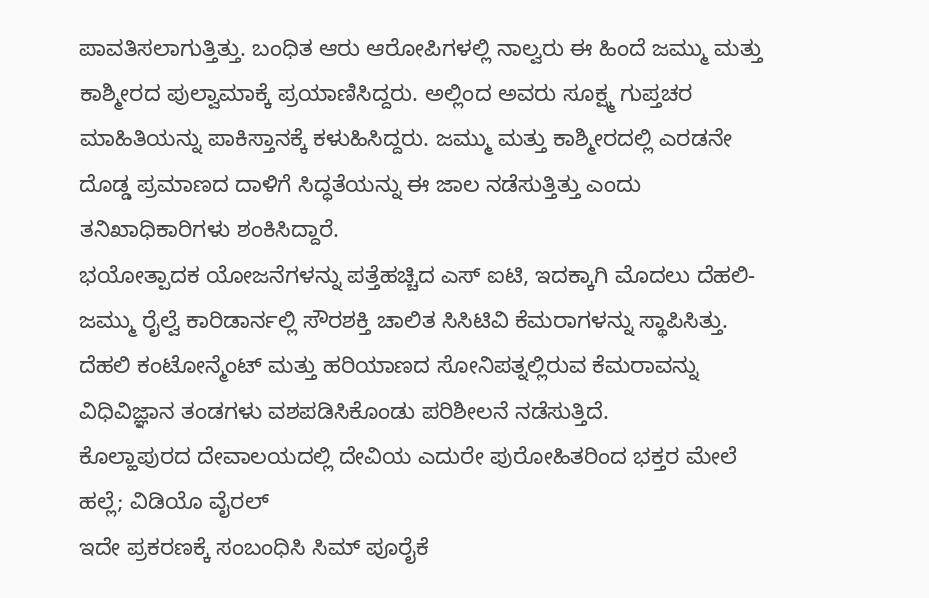ಪಾವತಿಸಲಾಗುತ್ತಿತ್ತು. ಬಂಧಿತ ಆರು ಆರೋಪಿಗಳಲ್ಲಿ ನಾಲ್ವರು ಈ ಹಿಂದೆ ಜಮ್ಮು ಮತ್ತು ಕಾಶ್ಮೀರದ ಪುಲ್ವಾಮಾಕ್ಕೆ ಪ್ರಯಾಣಿಸಿದ್ದರು. ಅಲ್ಲಿಂದ ಅವರು ಸೂಕ್ಷ್ಮ ಗುಪ್ತಚರ ಮಾಹಿತಿಯನ್ನು ಪಾಕಿಸ್ತಾನಕ್ಕೆ ಕಳುಹಿಸಿದ್ದರು. ಜಮ್ಮು ಮತ್ತು ಕಾಶ್ಮೀರದಲ್ಲಿ ಎರಡನೇ ದೊಡ್ಡ ಪ್ರಮಾಣದ ದಾಳಿಗೆ ಸಿದ್ಧತೆಯನ್ನು ಈ ಜಾಲ ನಡೆಸುತ್ತಿತ್ತು ಎಂದು ತನಿಖಾಧಿಕಾರಿಗಳು ಶಂಕಿಸಿದ್ದಾರೆ.
ಭಯೋತ್ಪಾದಕ ಯೋಜನೆಗಳನ್ನು ಪತ್ತೆಹಚ್ಚಿದ ಎಸ್ ಐಟಿ, ಇದಕ್ಕಾಗಿ ಮೊದಲು ದೆಹಲಿ-ಜಮ್ಮು ರೈಲ್ವೆ ಕಾರಿಡಾರ್ನಲ್ಲಿ ಸೌರಶಕ್ತಿ ಚಾಲಿತ ಸಿಸಿಟಿವಿ ಕೆಮರಾಗಳನ್ನು ಸ್ಥಾಪಿಸಿತ್ತು. ದೆಹಲಿ ಕಂಟೋನ್ಮೆಂಟ್ ಮತ್ತು ಹರಿಯಾಣದ ಸೋನಿಪತ್ನಲ್ಲಿರುವ ಕೆಮರಾವನ್ನು ವಿಧಿವಿಜ್ಞಾನ ತಂಡಗಳು ವಶಪಡಿಸಿಕೊಂಡು ಪರಿಶೀಲನೆ ನಡೆಸುತ್ತಿದೆ.
ಕೊಲ್ಹಾಪುರದ ದೇವಾಲಯದಲ್ಲಿ ದೇವಿಯ ಎದುರೇ ಪುರೋಹಿತರಿಂದ ಭಕ್ತರ ಮೇಲೆ ಹಲ್ಲೆ; ವಿಡಿಯೊ ವೈರಲ್
ಇದೇ ಪ್ರಕರಣಕ್ಕೆ ಸಂಬಂಧಿಸಿ ಸಿಮ್ ಪೂರೈಕೆ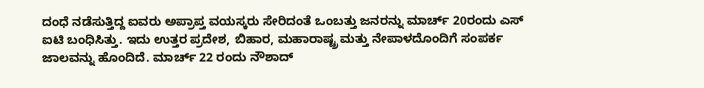ದಂಧೆ ನಡೆಸುತ್ತಿದ್ದ ಐವರು ಅಪ್ರಾಪ್ತ ವಯಸ್ಕರು ಸೇರಿದಂತೆ ಒಂಬತ್ತು ಜನರನ್ನು ಮಾರ್ಚ್ 20ರಂದು ಎಸ್ ಐಟಿ ಬಂಧಿಸಿತ್ತು. ಇದು ಉತ್ತರ ಪ್ರದೇಶ, ಬಿಹಾರ, ಮಹಾರಾಷ್ಟ್ರ ಮತ್ತು ನೇಪಾಳದೊಂದಿಗೆ ಸಂಪರ್ಕ ಜಾಲವನ್ನು ಹೊಂದಿದೆ. ಮಾರ್ಚ್ 22 ರಂದು ನೌಶಾದ್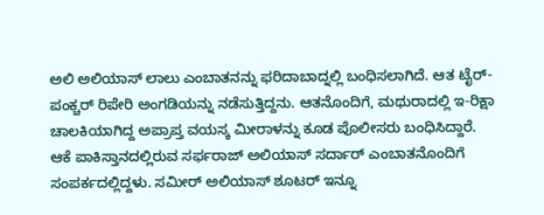ಅಲಿ ಅಲಿಯಾಸ್ ಲಾಲು ಎಂಬಾತನನ್ನು ಫರಿದಾಬಾದ್ನಲ್ಲಿ ಬಂಧಿಸಲಾಗಿದೆ. ಆತ ಟೈರ್-ಪಂಕ್ಚರ್ ರಿಪೇರಿ ಅಂಗಡಿಯನ್ನು ನಡೆಸುತ್ತಿದ್ದನು. ಆತನೊಂದಿಗೆ, ಮಥುರಾದಲ್ಲಿ ಇ-ರಿಕ್ಷಾ ಚಾಲಕಿಯಾಗಿದ್ದ ಅಪ್ರಾಪ್ತ ವಯಸ್ಕ ಮೀರಾಳನ್ನು ಕೂಡ ಪೊಲೀಸರು ಬಂಧಿಸಿದ್ದಾರೆ. ಆಕೆ ಪಾಕಿಸ್ತಾನದಲ್ಲಿರುವ ಸರ್ಫರಾಜ್ ಅಲಿಯಾಸ್ ಸರ್ದಾರ್ ಎಂಬಾತನೊಂದಿಗೆ ಸಂಪರ್ಕದಲ್ಲಿದ್ದಳು. ಸಮೀರ್ ಅಲಿಯಾಸ್ ಶೂಟರ್ ಇನ್ನೂ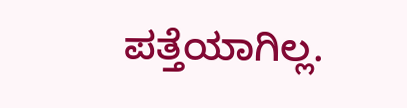ಪತ್ತೆಯಾಗಿಲ್ಲ.